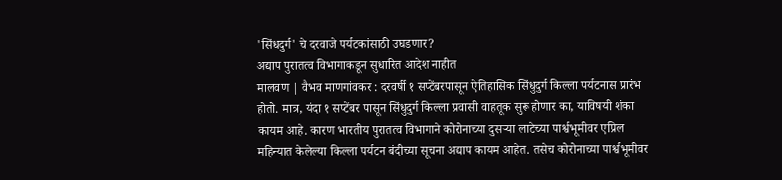'सिंधदुर्ग' चे दरवाजे पर्यटकांसाठी उघडणार?
अद्याप पुरातत्व विभागाकडून सुधारित आदेश नाहीत
मालवण | वैभव माणगांवकर : दरवर्षी १ सप्टेंबरपासून ऐतिहासिक सिंधुदुर्ग किल्ला पर्यटनास प्रारंभ होतो. मात्र, यंदा १ सप्टेंबर पासून सिंधुदुर्ग किल्ला प्रवासी वाहतूक सुरू होणार का, याविषयी शंका कायम आहे. कारण भारतीय पुरातत्व विभागाने कोरोनाच्या दुसऱ्या लाटेच्या पार्श्वभूमीवर एप्रिल महिन्यात केलेल्या किल्ला पर्यटन बंदीच्या सूचना अद्याप कायम आहेत. तसेच कोरोनाच्या पार्श्वभूमीवर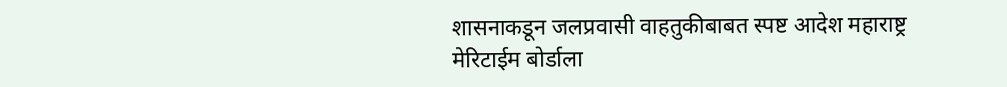शासनाकडून जलप्रवासी वाहतुकीबाबत स्पष्ट आदेश महाराष्ट्र मेरिटाईम बोर्डाला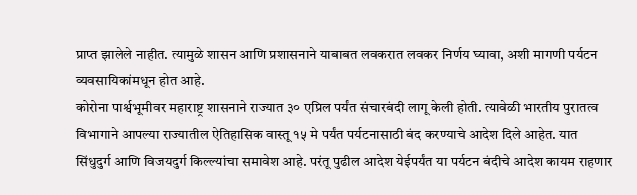प्राप्त झालेले नाहीत. त्यामुळे शासन आणि प्रशासनाने याबाबत लवकरात लवकर निर्णय घ्यावा, अशी मागणी पर्यटन व्यवसायिकांमधून होत आहे.
कोरोना पार्श्वभूमीवर महाराष्ट्र शासनाने राज्यात ३० एप्रिल पर्यंत संचारबंदी लागू केली होती. त्यावेळी भारतीय पुरातत्व विभागाने आपल्या राज्यातील ऐतिहासिक वास्तू १५ मे पर्यंत पर्यटनासाठी बंद करण्याचे आदेश दिले आहेत. यात सिंधुदुर्ग आणि विजयदुर्ग किल्ल्यांचा समावेश आहे. परंतू पुढील आदेश येईपर्यंत या पर्यटन बंदीचे आदेश कायम राहणार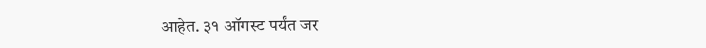आहेत. ३१ ऑगस्ट पर्यंत जर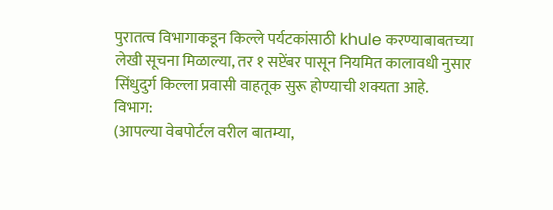पुरातत्व विभागाकडून किल्ले पर्यटकांसाठी khule करण्याबाबतच्या लेखी सूचना मिळाल्या, तर १ सप्टेंबर पासून नियमित कालावधी नुसार सिंधुदुर्ग किल्ला प्रवासी वाहतूक सुरू होण्याची शक्यता आहे.
विभाग:
(आपल्या वेबपोर्टल वरील बातम्या,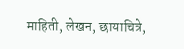माहिती, लेखन, छायाचित्रे,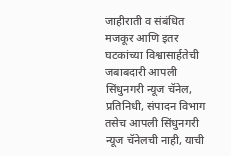जाहीराती व संबंधित मजकूर आणि इतर घटकांच्या विश्वासार्हतेची जबाबदारी आपली सिंधुनगरी न्यूज चॅनेल, प्रतिनिधी, संपादन विभाग तसेच आपली सिंधुनगरी न्यूज चॅनेलची नाही, याची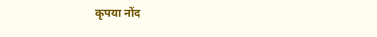कृपया नोंद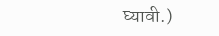घ्यावी.)